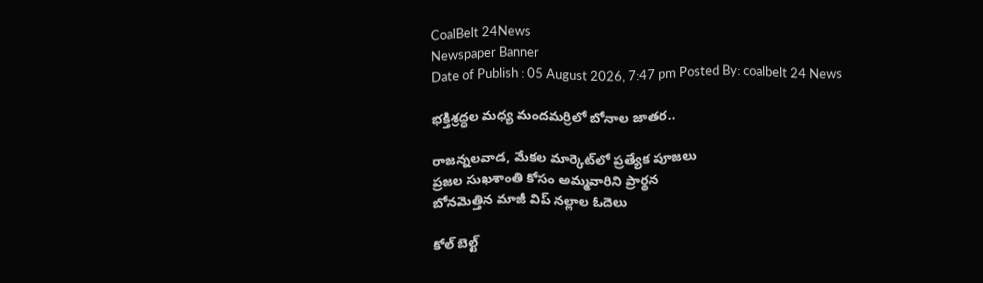CoalBelt 24News
Newspaper Banner
Date of Publish : 05 August 2026, 7:47 pm Posted By: coalbelt 24 News

భక్తిశ్రద్ధల మధ్య మందమర్రిలో బోనాల జాతర..

రాజన్నలవాడ, మేకల మార్కెట్‌లో ప్రత్యేక పూజలు
ప్రజల సుఖశాంతి కోసం అమ్మవారిని ప్రార్థన
బోనమెత్తిన మాజీ విప్ నల్లాల ఓదెలు

కోల్ బెల్ట్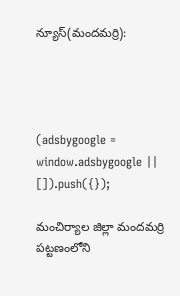న్యూస్(మందమర్రి):




(adsbygoogle = window.adsbygoogle || []).push({});

మంచిర్యాల జిల్లా మందమర్రి పట్టణంలోని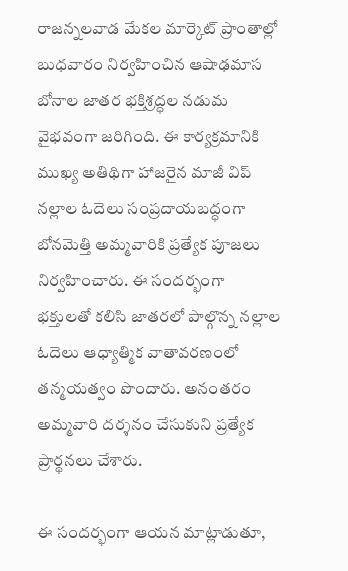రాజన్నలవాడ మేకల మార్కెట్ ప్రాంతాల్లో బుధవారం నిర్వహించిన ఆషాఢమాస బోనాల జాతర భక్తిశ్రద్ధల నడుమ వైభవంగా జరిగింది. ఈ కార్యక్రమానికి ముఖ్య అతిథిగా హాజరైన మాజీ విప్ నల్లాల ఓదెలు సంప్రదాయబద్ధంగా బోనమెత్తి అమ్మవారికి ప్రత్యేక పూజలు నిర్వహించారు. ఈ సందర్భంగా భక్తులతో కలిసి జాతరలో పాల్గొన్న నల్లాల ఓదెలు ఆధ్యాత్మిక వాతావరణంలో తన్మయత్వం పొందారు. అనంతరం అమ్మవారి దర్శనం చేసుకుని ప్రత్యేక ప్రార్థనలు చేశారు.

ఈ సందర్భంగా ఆయన మాట్లాడుతూ,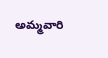అమ్మవారి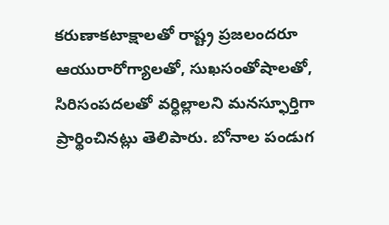కరుణాకటాక్షాలతో రాష్ట్ర ప్రజలందరూ ఆయురారోగ్యాలతో, సుఖసంతోషాలతో, సిరిసంపదలతో వర్ధిల్లాలని మనస్ఫూర్తిగా ప్రార్థించినట్లు తెలిపారు. బోనాల పండుగ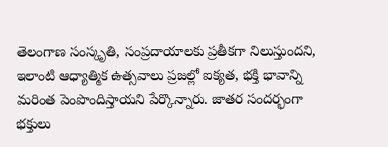తెలంగాణ సంస్కృతి, సంప్రదాయాలకు ప్రతీకగా నిలుస్తుందని, ఇలాంటి ఆధ్యాత్మిక ఉత్సవాలు ప్రజల్లో ఐక్యత, భక్తి భావాన్ని మరింత పెంపొందిస్తాయని పేర్కొన్నారు. జాతర సందర్భంగా భక్తులు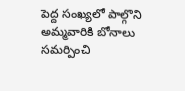పెద్ద సంఖ్యలో పాల్గొని అమ్మవారికి బోనాలు సమర్పించి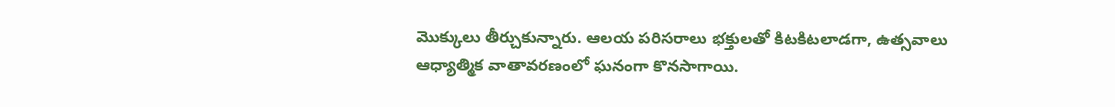మొక్కులు తీర్చుకున్నారు. ఆలయ పరిసరాలు భక్తులతో కిటకిటలాడగా, ఉత్సవాలు ఆధ్యాత్మిక వాతావరణంలో ఘనంగా కొనసాగాయి.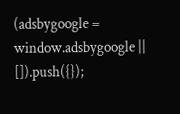(adsbygoogle = window.adsbygoogle || []).push({});